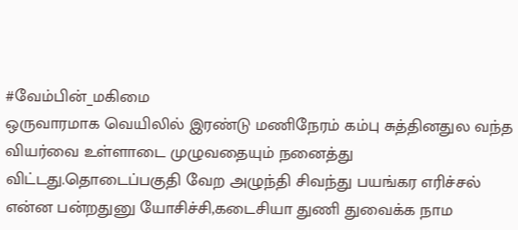#வேம்பின்_மகிமை
ஒருவாரமாக வெயிலில் இரண்டு மணிநேரம் கம்பு சுத்தினதுல வந்த வியர்வை உள்ளாடை முழுவதையும் நனைத்து விட்டது.தொடைப்பகுதி வேற அழுந்தி சிவந்து பயங்கர எரிச்சல் என்ன பன்றதுனு யோசிச்சி,கடைசியா துணி துவைக்க நாம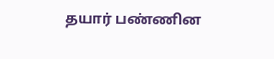தயார் பண்ணின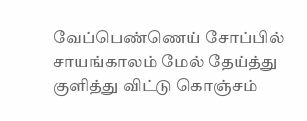வேப்பெண்ணெய் சோப்பில் சாயங்காலம் மேல் தேய்த்து குளித்து விட்டு கொஞ்சம்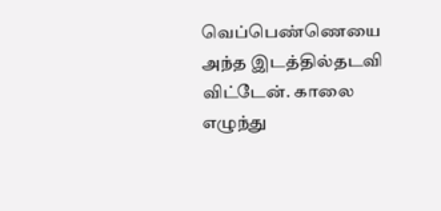வெப்பெண்ணெயை அந்த இடத்தில்தடவி விட்டேன். காலை எழுந்து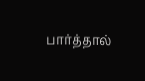பார்த்தால்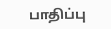பாதிப்பு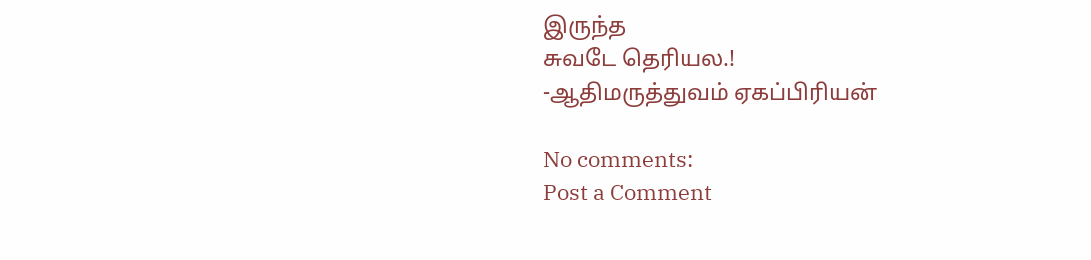இருந்த
சுவடே தெரியல.!
-ஆதிமருத்துவம் ஏகப்பிரியன்

No comments:
Post a Comment